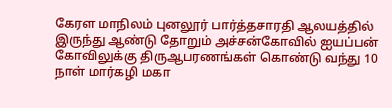கேரள மாநிலம் புனலூர் பார்த்தசாரதி ஆலயத்தில் இருந்து ஆண்டு தோறும் அச்சன்கோவில் ஐயப்பன் கோவிலுக்கு திருஆபரணங்கள் கொண்டு வந்து 10 நாள் மார்கழி மகா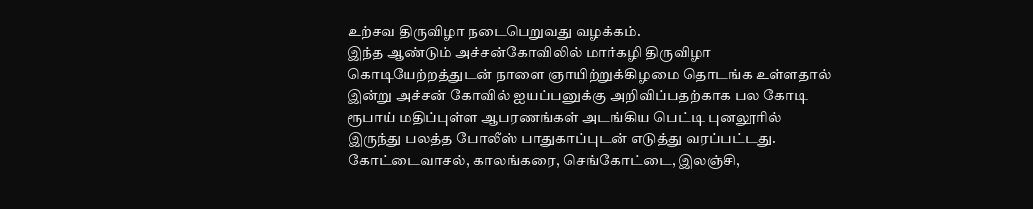உற்சவ திருவிழா நடைபெறுவது வழக்கம்.
இந்த ஆண்டும் அச்சன்கோவிலில் மார்கழி திருவிழா கொடியேற்றத்துடன் நாளை ஞாயிற்றுக்கிழமை தொடங்க உள்ளதால் இன்று அச்சன் கோவில் ஐயப்பனுக்கு அறிவிப்பதற்காக பல கோடி ரூபாய் மதிப்புள்ள ஆபரணங்கள் அடங்கிய பெட்டி புனலூரில் இருந்து பலத்த போலீஸ் பாதுகாப்புடன் எடுத்து வரப்பட்டது. கோட்டைவாசல், காலங்கரை, செங்கோட்டை, இலஞ்சி,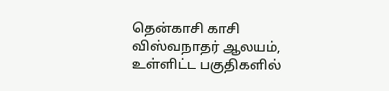தென்காசி காசி விஸ்வநாதர் ஆலயம், உள்ளிட்ட பகுதிகளில்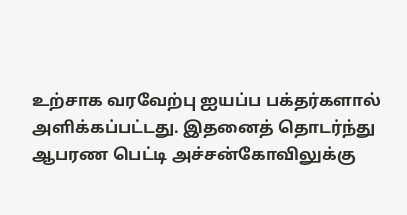உற்சாக வரவேற்பு ஐயப்ப பக்தர்களால் அளிக்கப்பட்டது. இதனைத் தொடர்ந்து ஆபரண பெட்டி அச்சன்கோவிலுக்கு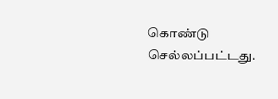கொண்டு செல்லப்பட்டது.